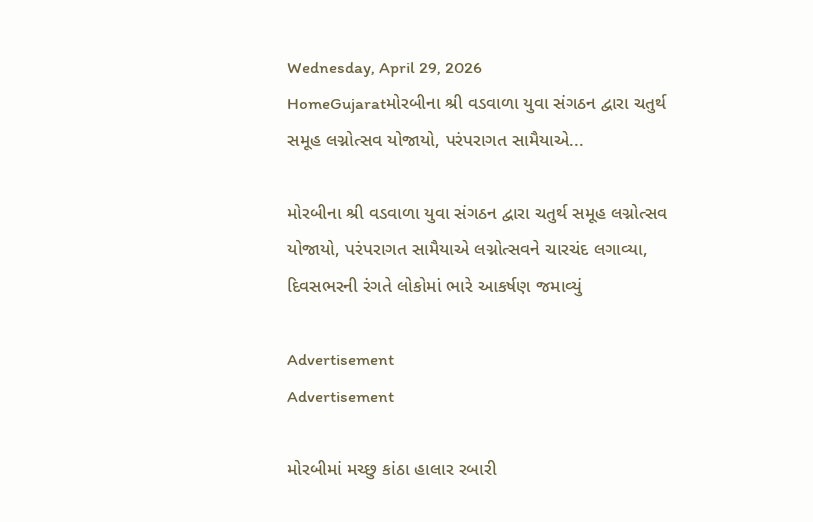Wednesday, April 29, 2026
HomeGujaratમોરબીના શ્રી વડવાળા યુવા સંગઠન દ્વારા ચતુર્થ સમૂહ લગ્નોત્સવ યોજાયો, પરંપરાગત સામૈયાએ...

મોરબીના શ્રી વડવાળા યુવા સંગઠન દ્વારા ચતુર્થ સમૂહ લગ્નોત્સવ યોજાયો, પરંપરાગત સામૈયાએ લગ્નોત્સવને ચારચંદ લગાવ્યા, દિવસભરની રંગતે લોકોમાં ભારે આકર્ષણ જમાવ્યું

Advertisement
Advertisement

મોરબીમાં મચ્છુ કાંઠા હાલાર રબારી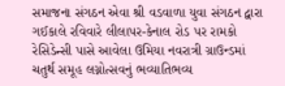સમાજના સંગઠન એવા શ્રી વડવાળા યુવા સંગઠન દ્વારા ગઈકાલે રવિવારે લીલાપર-કેનાલ રોડ પર રામકો રેસિડેન્સી પાસે આવેલા ઉમિયા નવરાત્રી ગ્રાઉન્ડમાં ચતુર્થ સમૂહ લગ્નોત્સવનું ભવ્યાતિભવ્ય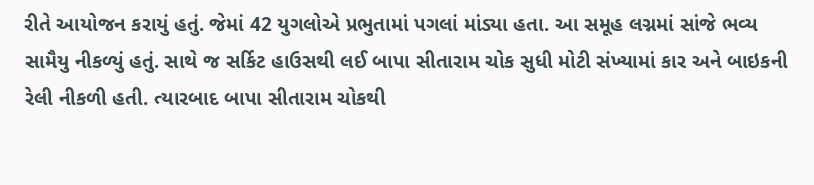રીતે આયોજન કરાયું હતું. જેમાં 42 યુગલોએ પ્રભુતામાં પગલાં માંડ્યા હતા. આ સમૂહ લગ્નમાં સાંજે ભવ્ય સામૈયુ નીકળ્યું હતું. સાથે જ સર્કિટ હાઉસથી લઈ બાપા સીતારામ ચોક સુધી મોટી સંખ્યામાં કાર અને બાઇકની રેલી નીકળી હતી. ત્યારબાદ બાપા સીતારામ ચોકથી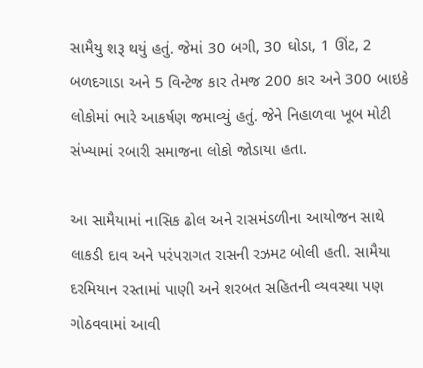સામૈયુ શરૂ થયું હતું. જેમાં 30 બગી, 30 ઘોડા, 1 ઊંટ, 2 બળદગાડા અને 5 વિન્ટેજ કાર તેમજ 200 કાર અને 300 બાઇકે લોકોમાં ભારે આકર્ષણ જમાવ્યું હતું. જેને નિહાળવા ખૂબ મોટી સંખ્યામાં રબારી સમાજના લોકો જોડાયા હતા.

આ સામૈયામાં નાસિક ઢોલ અને રાસમંડળીના આયોજન સાથે લાકડી દાવ અને પરંપરાગત રાસની રઝમટ બોલી હતી. સામૈયા દરમિયાન રસ્તામાં પાણી અને શરબત સહિતની વ્યવસ્થા પણ ગોઠવવામાં આવી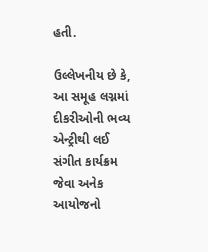હતી.

ઉલ્લેખનીય છે કે, આ સમૂહ લગ્નમાં દીકરીઓની ભવ્ય એન્ટ્રીથી લઈ સંગીત કાર્યક્રમ જેવા અનેક આયોજનો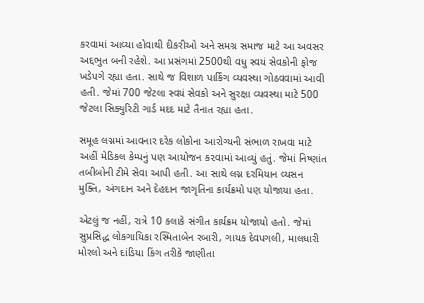કરવામાં આવ્યા હોવાથી દીકરીઓ અને સમગ્ર સમાજ માટે આ અવસર અદ્દભુત બની રહેશે. આ પ્રસંગમાં 2500થી વધુ સ્વયં સેવકોની ફોજ ખડેપગે રહ્યા હતા. સાથે જ વિશાળ પાર્કિંગ વ્યવસ્થા ગોઠવવામાં આવી હતી. જેમાં 700 જેટલા સ્વયં સેવકો અને સુરક્ષા વ્યવસ્થા માટે 500 જેટલા સિક્યુરિટી ગાર્ડ મદદ માટે તૈનાત રહ્યા હતા.

સમૂહ લગ્નમાં આવનાર દરેક લોકોના આરોગ્યની સંભાળ રાખવા માટે અહીં મેડિકલ કેમ્પનું પણ આયોજન ક૨વામાં આવ્યું હતું. જેમાં નિષ્ણાંત તબીબોની ટીમે સેવા આપી હતી. આ સાથે લગ્ન દરમિયાન વ્યસન મુક્તિ, અંગદાન અને દેહદાન જાગૃતિના કાર્યક્રમો પણ યોજાયા હતા.

એટલું જ નહીં, રાત્રે 10 કલાકે સંગીત કાર્યક્રમ યોજાયો હતો. જેમાં સુપ્રસિદ્ધ લોકગાયિકા રસ્મિતાબેન રબારી, ગાયક દેવપગલી, માલધારી મોરલો અને દાંડિયા કિંગ તરીકે જાણીતા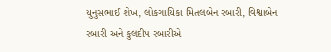યુનુસભાઈ શેખ, લોકગાયિકા મિતલબેન રબારી, વિશ્વાબેન રબારી અને કુલદીપ રબારીએ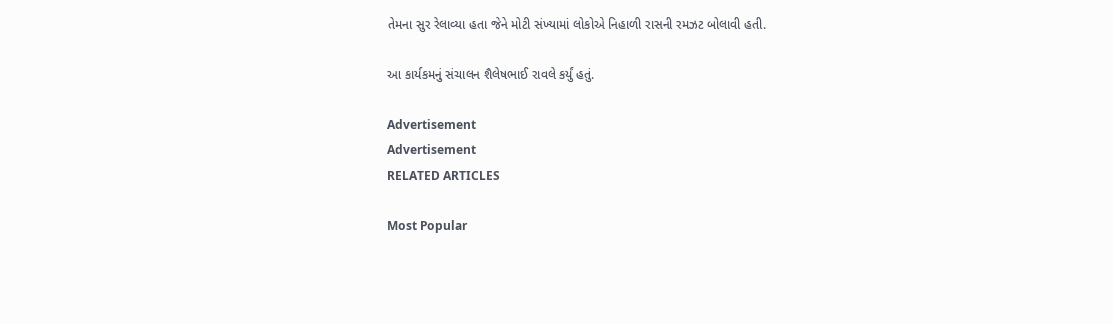તેમના સુર રેલાવ્યા હતા જેને મોટી સંખ્યામાં લોકોએ નિહાળી રાસની રમઝટ બોલાવી હતી.

આ કાર્યકમનું સંચાલન શૈલેષભાઈ રાવલે કર્યું હતું.

Advertisement
Advertisement
RELATED ARTICLES

Most Popular